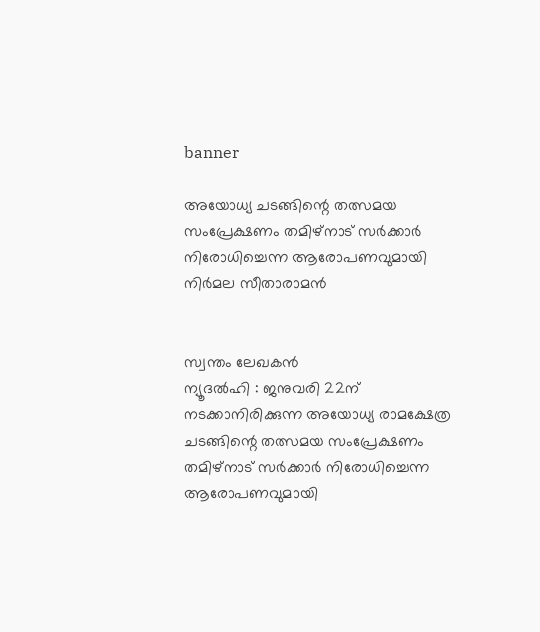banner

അയോധ്യ ചടങ്ങിന്റെ തത്സമയ സംപ്രേക്ഷണം തമിഴ്‌നാട് സര്‍ക്കാര്‍ നിരോധിച്ചെന്ന ആരോപണവുമായി നിര്‍മല സീതാരാമന്‍


സ്വന്തം ലേഖകൻ
ന്യൂദൽഹി : ജനുവരി 22ന് നടക്കാനിരിക്കുന്ന അയോധ്യ രാമക്ഷേത്ര ചടങ്ങിന്റെ തത്സമയ സംപ്രേക്ഷണം തമിഴ്‌നാട് സര്‍ക്കാര്‍ നിരോധിച്ചെന്ന ആരോപണവുമായി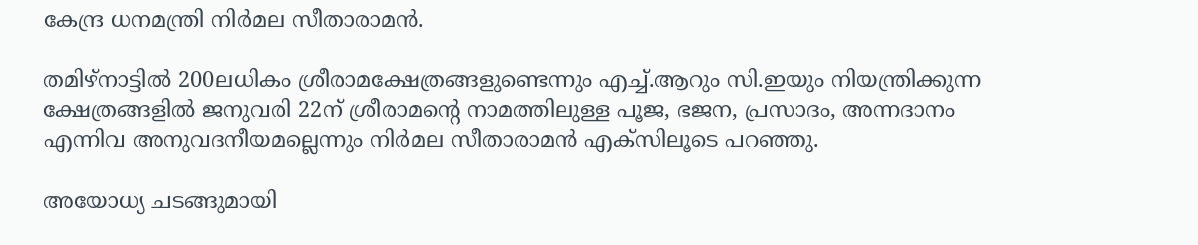കേന്ദ്ര ധനമന്ത്രി നിര്‍മല സീതാരാമന്‍.

തമിഴ്നാട്ടില്‍ 200ലധികം ശ്രീരാമക്ഷേത്രങ്ങളുണ്ടെന്നും എച്ച്.ആറും സി.ഇയും നിയന്ത്രിക്കുന്ന ക്ഷേത്രങ്ങളില്‍ ജനുവരി 22ന് ശ്രീരാമന്റെ നാമത്തിലുള്ള പൂജ, ഭജന, പ്രസാദം, അന്നദാനം എന്നിവ അനുവദനീയമല്ലെന്നും നിര്‍മല സീതാരാമന്‍ എക്‌സിലൂടെ പറഞ്ഞു.

അയോധ്യ ചടങ്ങുമായി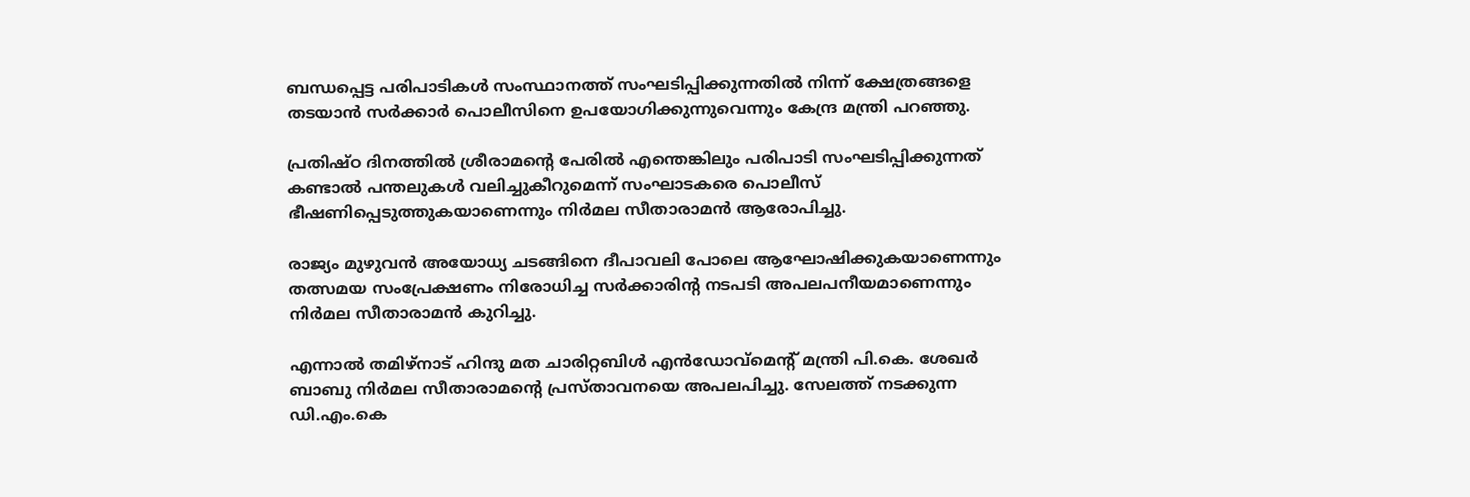ബന്ധപ്പെട്ട പരിപാടികള്‍ സംസ്ഥാനത്ത് സംഘടിപ്പിക്കുന്നതില്‍ നിന്ന് ക്ഷേത്രങ്ങളെ തടയാന്‍ സര്‍ക്കാര്‍ പൊലീസിനെ ഉപയോഗിക്കുന്നുവെന്നും കേന്ദ്ര മന്ത്രി പറഞ്ഞു.

പ്രതിഷ്ഠ ദിനത്തില്‍ ശ്രീരാമന്റെ പേരില്‍ എന്തെങ്കിലും പരിപാടി സംഘടിപ്പിക്കുന്നത് കണ്ടാല്‍ പന്തലുകള്‍ വലിച്ചുകീറുമെന്ന് സംഘാടകരെ പൊലീസ് ഭീഷണിപ്പെടുത്തുകയാണെന്നും നിര്‍മല സീതാരാമന്‍ ആരോപിച്ചു.

രാജ്യം മുഴുവന്‍ അയോധ്യ ചടങ്ങിനെ ദീപാവലി പോലെ ആഘോഷിക്കുകയാണെന്നും തത്സമയ സംപ്രേക്ഷണം നിരോധിച്ച സര്‍ക്കാരിന്റ നടപടി അപലപനീയമാണെന്നും നിര്‍മല സീതാരാമന്‍ കുറിച്ചു.

എന്നാല്‍ തമിഴ്നാട് ഹിന്ദു മത ചാരിറ്റബിള്‍ എന്‍ഡോവ്മെന്റ് മന്ത്രി പി.കെ. ശേഖര്‍ ബാബു നിര്‍മല സീതാരാമന്റെ പ്രസ്താവനയെ അപലപിച്ചു. സേലത്ത് നടക്കുന്ന ഡി.എം.കെ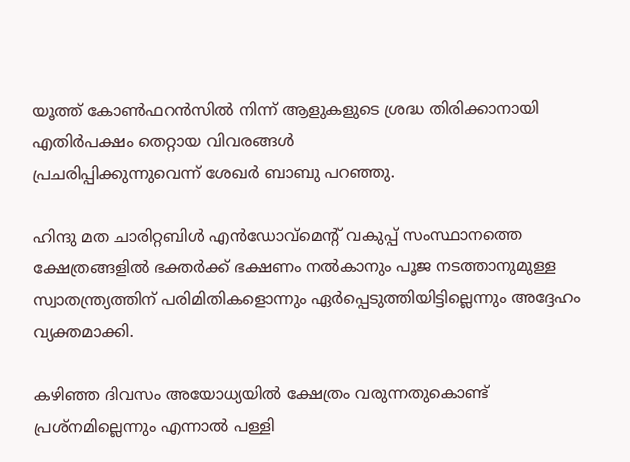യൂത്ത് കോണ്‍ഫറന്‍സില്‍ നിന്ന് ആളുകളുടെ ശ്രദ്ധ തിരിക്കാനായി എതിര്‍പക്ഷം തെറ്റായ വിവരങ്ങള്‍
പ്രചരിപ്പിക്കുന്നുവെന്ന് ശേഖര്‍ ബാബു പറഞ്ഞു.

ഹിന്ദു മത ചാരിറ്റബിള്‍ എന്‍ഡോവ്മെന്റ് വകുപ്പ് സംസ്ഥാനത്തെ ക്ഷേത്രങ്ങളില്‍ ഭക്തര്‍ക്ക് ഭക്ഷണം നല്‍കാനും പൂജ നടത്താനുമുള്ള സ്വാതന്ത്ര്യത്തിന് പരിമിതികളൊന്നും ഏര്‍പ്പെടുത്തിയിട്ടില്ലെന്നും അദ്ദേഹം വ്യക്തമാക്കി.

കഴിഞ്ഞ ദിവസം അയോധ്യയില്‍ ക്ഷേത്രം വരുന്നതുകൊണ്ട് പ്രശ്നമില്ലെന്നും എന്നാല്‍ പള്ളി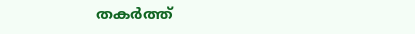തകര്‍ത്ത്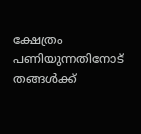ക്ഷേത്രം പണിയുന്നതിനോട് തങ്ങള്‍ക്ക്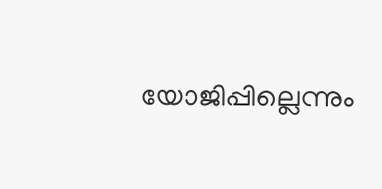യോജിപ്പില്ലെന്നും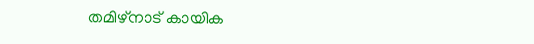തമിഴ്‌നാട് കായിക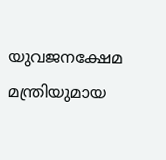യുവജനക്ഷേമ മന്ത്രിയുമായ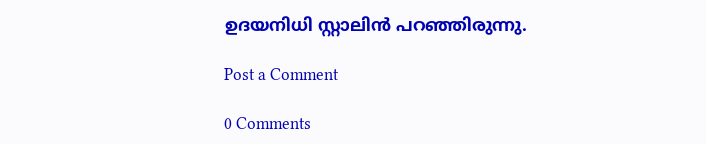ഉദയനിധി സ്റ്റാലിന്‍ പറഞ്ഞിരുന്നു.

Post a Comment

0 Comments